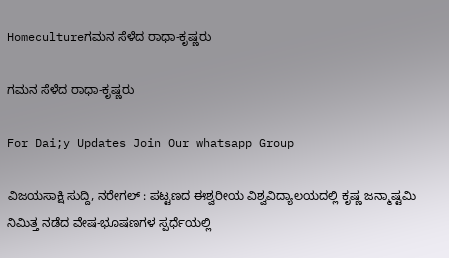Homecultureಗಮನ ಸೆಳೆದ ರಾಧಾ-ಕೃಷ್ಣರು

ಗಮನ ಸೆಳೆದ ರಾಧಾ-ಕೃಷ್ಣರು

For Dai;y Updates Join Our whatsapp Group

ವಿಜಯಸಾಕ್ಷಿ ಸುದ್ದಿ, ನರೇಗಲ್ : ಪಟ್ಟಣದ ಈಶ್ವರೀಯ ವಿಶ್ವವಿದ್ಯಾಲಯದಲ್ಲಿ ಕೃಷ್ಣ ಜನ್ಮಾಷ್ಟಮಿ ನಿಮಿತ್ತ ನಡೆದ ವೇಷ-ಭೂಷಣಗಳ ಸ್ಪರ್ಧೆಯಲ್ಲಿ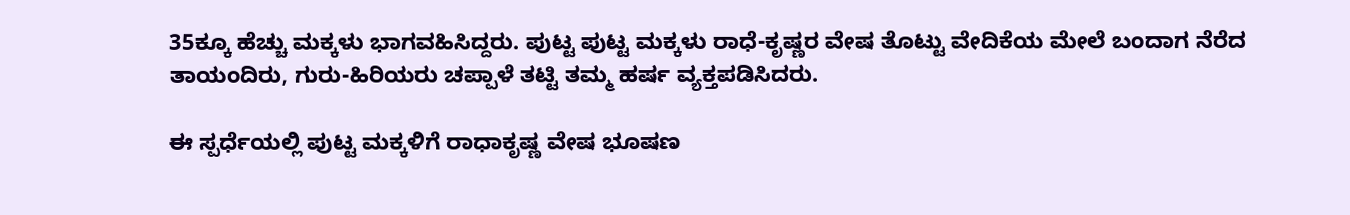35ಕ್ಕೂ ಹೆಚ್ಚು ಮಕ್ಕಳು ಭಾಗವಹಿಸಿದ್ದರು. ಪುಟ್ಟ ಪುಟ್ಟ ಮಕ್ಕಳು ರಾಧೆ-ಕೃಷ್ಣರ ವೇಷ ತೊಟ್ಟು ವೇದಿಕೆಯ ಮೇಲೆ ಬಂದಾಗ ನೆರೆದ ತಾಯಂದಿರು, ಗುರು-ಹಿರಿಯರು ಚಪ್ಪಾಳೆ ತಟ್ಟಿ ತಮ್ಮ ಹರ್ಷ ವ್ಯಕ್ತಪಡಿಸಿದರು.

ಈ ಸ್ಪರ್ಧೆಯಲ್ಲಿ ಪುಟ್ಟ ಮಕ್ಕಳಿಗೆ ರಾಧಾಕೃಷ್ಣ ವೇಷ ಭೂಷಣ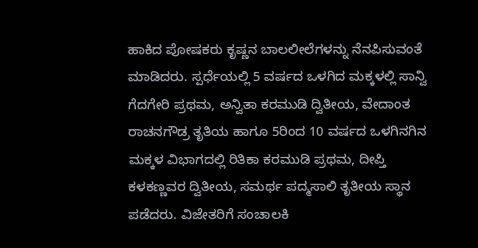ಹಾಕಿದ ಪೋಷಕರು ಕೃಷ್ಣನ ಬಾಲಲೀಲೆಗಳನ್ನು ನೆನಪಿಸುವಂತೆ ಮಾಡಿದರು. ಸ್ಪರ್ಧೆಯಲ್ಲಿ 5 ವರ್ಷದ ಒಳಗಿದ ಮಕ್ಕಳಲ್ಲಿ ಸಾನ್ವಿ ಗೆದಗೇರಿ ಪ್ರಥಮ, ಅನ್ವಿತಾ ಕರಮುಡಿ ದ್ವಿತೀಯ, ವೇದಾಂತ ರಾಚನಗೌಡ್ರ ತೃತಿಯ ಹಾಗೂ 5ರಿಂದ 10 ವರ್ಷದ ಒಳಗಿನಗಿನ ಮಕ್ಕಳ ವಿಭಾಗದಲ್ಲಿ ರಿತಿಕಾ ಕರಮುಡಿ ಪ್ರಥಮ, ದೀಪ್ತಿ ಕಳಕಣ್ಣವರ ದ್ವಿತೀಯ, ಸಮರ್ಥ ಪದ್ಮಸಾಲಿ ತೃತೀಯ ಸ್ಥಾನ ಪಡೆದರು. ವಿಜೇತರಿಗೆ ಸಂಚಾಲಕಿ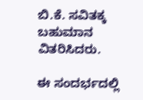ಬಿ.ಕೆ. ಸವಿತಕ್ಕ ಬಹುಮಾನ ವಿತರಿಸಿದರು.

ಈ ಸಂದರ್ಭದಲ್ಲಿ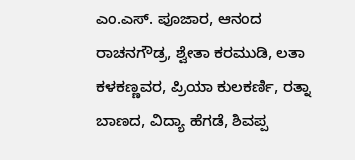ಎಂ.ಎಸ್. ಪೂಜಾರ, ಆನಂದ ರಾಚನಗೌಡ್ರ, ಶ್ವೇತಾ ಕರಮುಡಿ, ಲತಾ ಕಳಕಣ್ಣವರ, ಪ್ರಿಯಾ ಕುಲಕರ್ಣಿ, ರತ್ನಾ ಬಾಣದ, ವಿದ್ಯಾ ಹೆಗಡೆ, ಶಿವಪ್ಪ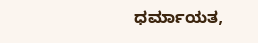ಧರ್ಮಾಯತ,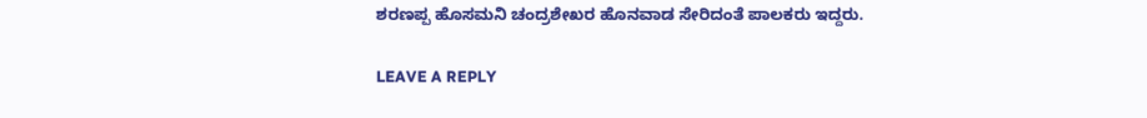ಶರಣಪ್ಪ ಹೊಸಮನಿ ಚಂದ್ರಶೇಖರ ಹೊನವಾಡ ಸೇರಿದಂತೆ ಪಾಲಕರು ಇದ್ದರು.

LEAVE A REPLY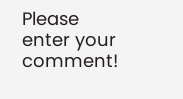Please enter your comment!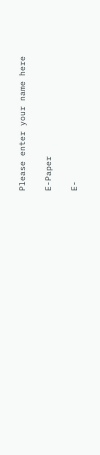Please enter your name here

E-Paper

E-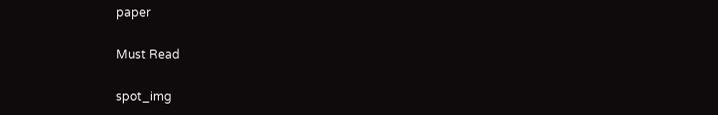paper

Must Read

spot_img